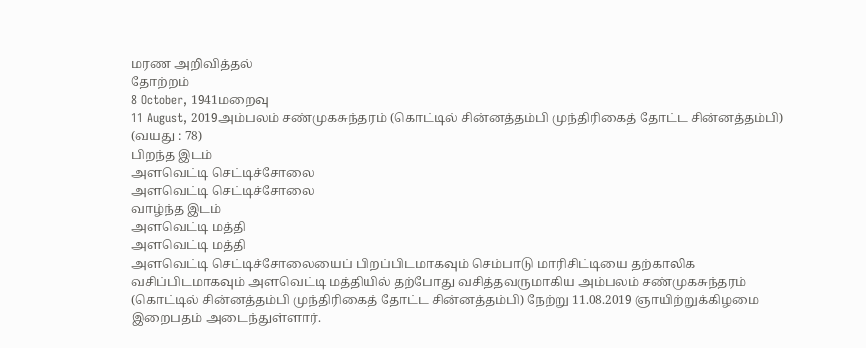மரண அறிவித்தல்
தோற்றம்
8 October, 1941மறைவு
11 August, 2019அம்பலம் சண்முகசுந்தரம் (கொட்டில் சின்னத்தம்பி முந்திரிகைத் தோட்ட சின்னத்தம்பி) (வயது : 78)
பிறந்த இடம்
அளவெட்டி செட்டிச்சோலை
அளவெட்டி செட்டிச்சோலை
வாழ்ந்த இடம்
அளவெட்டி மத்தி
அளவெட்டி மத்தி
அளவெட்டி செட்டிச்சோலையைப் பிறப்பிடமாகவும் செம்பாடு மாரிசிட்டியை தற்காலிக வசிப்பிடமாகவும் அளவெட்டி மத்தியில் தற்போது வசித்தவருமாகிய அம்பலம் சண்முகசுந்தரம் (கொட்டில் சின்னத்தம்பி முந்திரிகைத் தோட்ட சின்னத்தம்பி) நேற்று 11.08.2019 ஞாயிற்றுக்கிழமை இறைபதம் அடைந்துள்ளார்.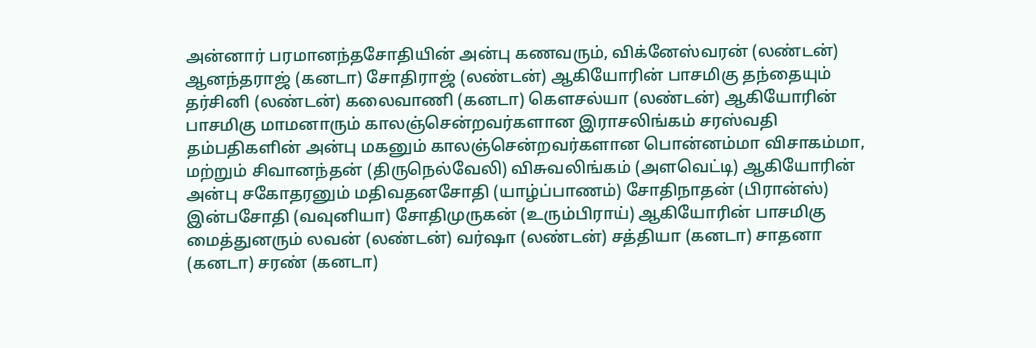அன்னார் பரமானந்தசோதியின் அன்பு கணவரும், விக்னேஸ்வரன் (லண்டன்) ஆனந்தராஜ் (கனடா) சோதிராஜ் (லண்டன்) ஆகியோரின் பாசமிகு தந்தையும் தர்சினி (லண்டன்) கலைவாணி (கனடா) கெளசல்யா (லண்டன்) ஆகியோரின் பாசமிகு மாமனாரும் காலஞ்சென்றவர்களான இராசலிங்கம் சரஸ்வதி தம்பதிகளின் அன்பு மகனும் காலஞ்சென்றவர்களான பொன்னம்மா விசாகம்மா, மற்றும் சிவானந்தன் (திருநெல்வேலி) விசுவலிங்கம் (அளவெட்டி) ஆகியோரின் அன்பு சகோதரனும் மதிவதனசோதி (யாழ்ப்பாணம்) சோதிநாதன் (பிரான்ஸ்) இன்பசோதி (வவுனியா) சோதிமுருகன் (உரும்பிராய்) ஆகியோரின் பாசமிகு மைத்துனரும் லவன் (லண்டன்) வர்ஷா (லண்டன்) சத்தியா (கனடா) சாதனா (கனடா) சரண் (கனடா)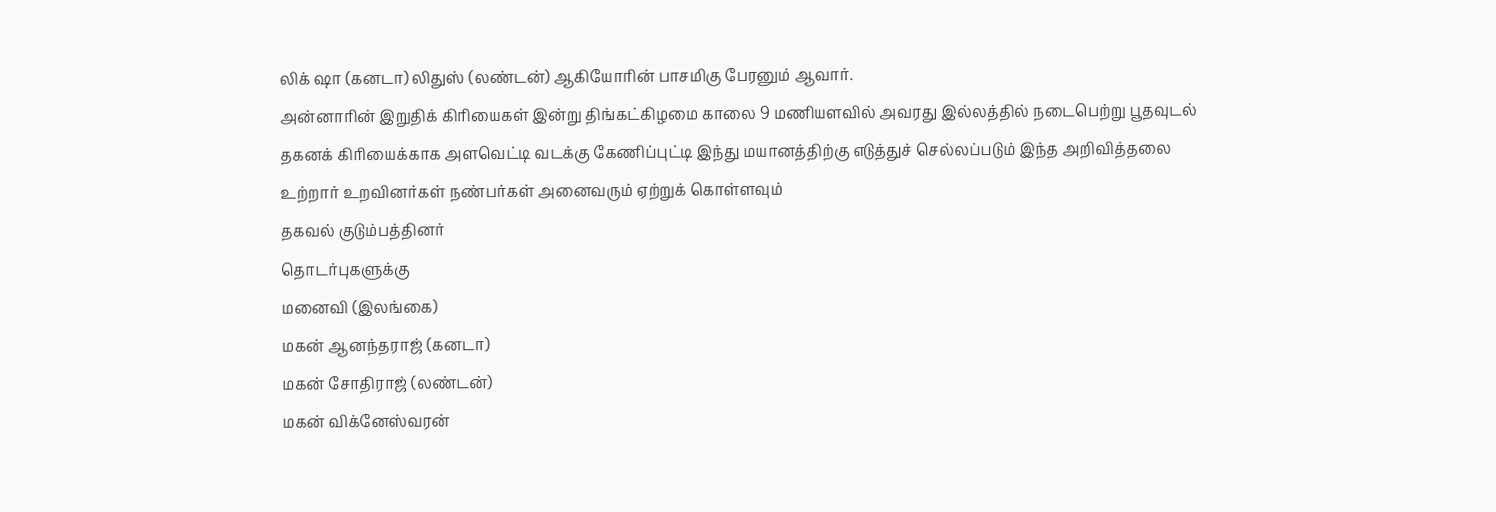லிக் ஷா (கனடா) லிதுஸ் (லண்டன்) ஆகியோரின் பாசமிகு பேரனும் ஆவார்.
அன்னாரின் இறுதிக் கிரியைகள் இன்று திங்கட்கிழமை காலை 9 மணியளவில் அவரது இல்லத்தில் நடைபெற்று பூதவுடல் தகனக் கிரியைக்காக அளவெட்டி வடக்கு கேணிப்புட்டி இந்து மயானத்திற்கு எடுத்துச் செல்லப்படும் இந்த அறிவித்தலை உற்றார் உறவினர்கள் நண்பர்கள் அனைவரும் ஏற்றுக் கொள்ளவும்
தகவல் குடும்பத்தினர்
தொடர்புகளுக்கு
மனைவி (இலங்கை)
மகன் ஆனந்தராஜ் (கனடா)
மகன் சோதிராஜ் (லண்டன்)
மகன் விக்னேஸ்வரன்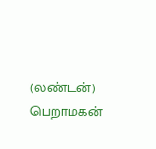(லண்டன்)
பெறாமகன்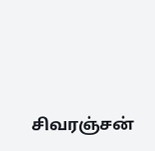சிவரஞ்சன்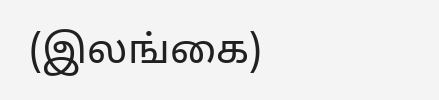(இலங்கை)